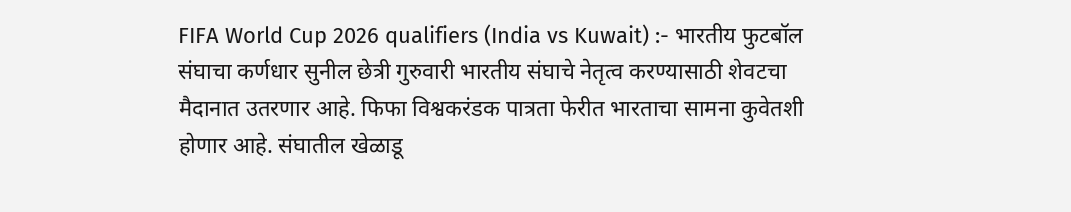FIFA World Cup 2026 qualifiers (India vs Kuwait) :- भारतीय फुटबॉल संघाचा कर्णधार सुनील छेत्री गुरुवारी भारतीय संघाचे नेतृत्व करण्यासाठी शेवटचा मैदानात उतरणार आहे. फिफा विश्वकरंडक पात्रता फेरीत भारताचा सामना कुवेतशी होणार आहे. संघातील खेळाडू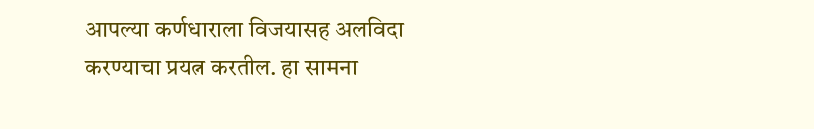आपल्या कर्णधाराला विजयासह अलविदा करण्याचा प्रयत्न करतील. हा सामना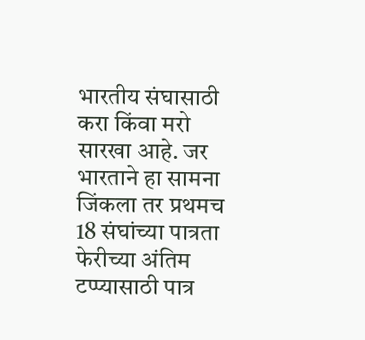भारतीय संघासाठी करा किंवा मरो सारखा आहे. जर भारताने हा सामना जिंकला तर प्रथमच 18 संघांच्या पात्रता फेरीच्या अंतिम टप्प्यासाठी पात्र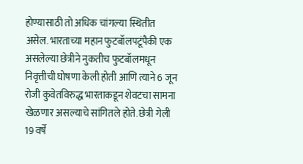होण्यासाठी तो अधिक चांगल्या स्थितीत असेल. भारताच्या महान फुटबॉलपटूंपैकी एक असलेल्या छेत्रीने नुकतीच फुटबॉलमधून निवृत्तीची घोषणा केली होती आणि त्याने 6 जून रोजी कुवेतविरुद्ध भारताकडून शेवटचा सामना खेळणार असल्याचे सांगितले होते. छेत्री गेली 19 वर्षे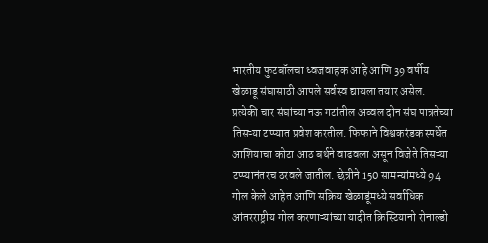भारतीय फुटबॉलचा ध्वजवाहक आहे आणि 39 वर्षीय खेळाडू संघासाठी आपले सर्वस्व द्यायला तयार असेल. प्रत्येकी चार संघांच्या नऊ गटांतील अव्वल दोन संघ पात्रतेच्या तिसऱ्या टप्प्यात प्रवेश करतील. फिफाने विश्वकरंडक स्पर्धेत आशियाचा कोटा आठ बर्थने वाढवला असून विजेते तिसऱ्या टप्प्यानंतरच ठरवले जातील. छेत्रीने 150 सामन्यांमध्ये 94 गोल केले आहेत आणि सक्रिय खेळाडूंमध्ये सर्वाधिक आंतरराष्ट्रीय गोल करणाऱ्यांच्या यादीत क्रिस्टियानो रोनाल्डो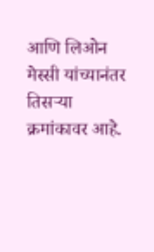आणि लिओन मेस्सी यांच्यानंतर तिसऱ्या क्रमांकावर आहे.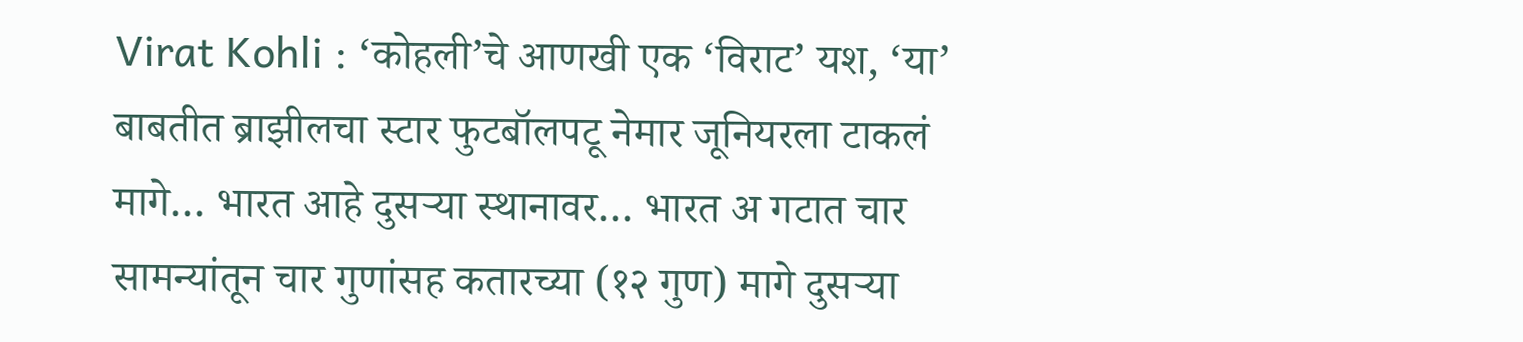Virat Kohli : ‘कोहली’चे आणखी एक ‘विराट’ यश, ‘या’ बाबतीत ब्राझीलचा स्टार फुटबॉलपटू नेमार जूनियरला टाकलं मागे… भारत आहे दुसऱ्या स्थानावर… भारत अ गटात चार सामन्यांतून चार गुणांसह कतारच्या (१२ गुण) मागे दुसऱ्या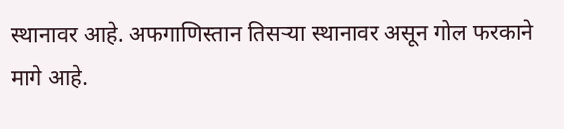स्थानावर आहे. अफगाणिस्तान तिसऱ्या स्थानावर असून गोल फरकाने मागे आहे.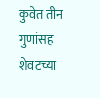कुवेत तीन गुणांसह शेवटच्या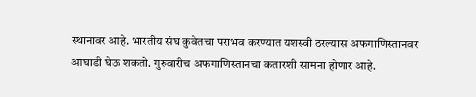स्थानावर आहे. भारतीय संघ कुवेतचा पराभव करण्यात यशस्वी ठरल्यास अफगाणिस्तानवर आघाडी घेऊ शकतो. गुरुवारीच अफगाणिस्तानचा कतारशी सामना होणार आहे.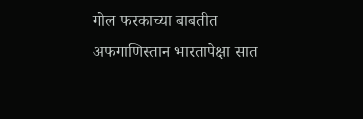गोल फरकाच्या बाबतीत अफगाणिस्तान भारतापेक्षा सात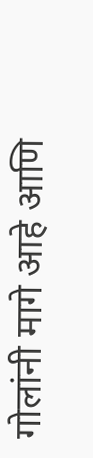गोलांनी मागे आहे आणि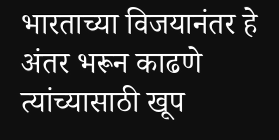भारताच्या विजयानंतर हे अंतर भरून काढणे त्यांच्यासाठी खूप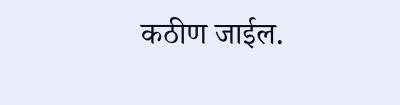कठीण जाईल.